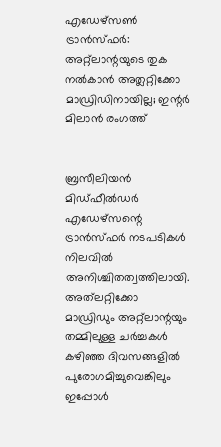എഡേഴ്‌സൺ ട്രാൻസ്ഫർ: അറ്റ്ലാന്റയുടെ തുക നൽകാൻ അത്ലറ്റിക്കോ മാഡ്രിഡിനായില്ല; ഇന്റർ മിലാൻ രംഗത്ത്


ബ്രസീലിയൻ മിഡ്‌ഫീൽഡർ എഡേഴ്സന്റെ ട്രാൻസ്ഫർ നടപടികൾ നിലവിൽ അനിശ്ചിതത്വത്തിലായി. അത്‌ലറ്റിക്കോ മാഡ്രിഡും അറ്റ്ലാന്റയും തമ്മിലുള്ള ചർച്ചകൾ കഴിഞ്ഞ ദിവസങ്ങളിൽ പുരോഗമിച്ചുവെങ്കിലും ഇപ്പോൾ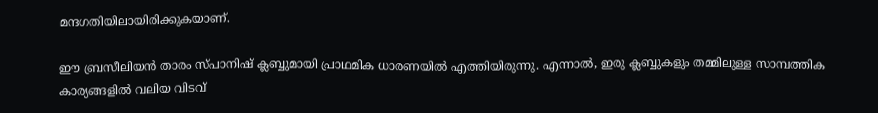മന്ദഗതിയിലായിരിക്കുകയാണ്.

ഈ ബ്രസീലിയൻ താരം സ്പാനിഷ് ക്ലബ്ബുമായി പ്രാഥമിക ധാരണയിൽ എത്തിയിരുന്നു. എന്നാൽ, ഇരു ക്ലബ്ബുകളും തമ്മിലുള്ള സാമ്പത്തിക കാര്യങ്ങളിൽ വലിയ വിടവ്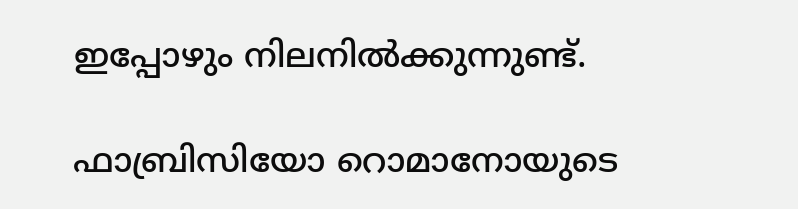ഇപ്പോഴും നിലനിൽക്കുന്നുണ്ട്.

ഫാബ്രിസിയോ റൊമാനോയുടെ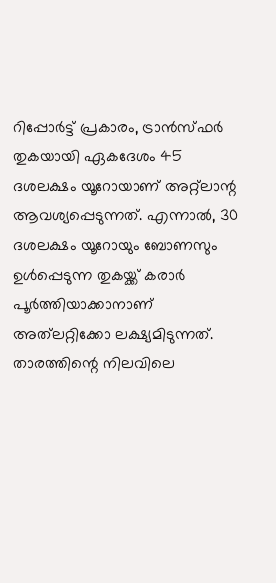റിപ്പോർട്ട് പ്രകാരം, ട്രാൻസ്ഫർ തുകയായി ഏകദേശം 45 ദശലക്ഷം യൂറോയാണ് അറ്റ്ലാന്റ ആവശ്യപ്പെടുന്നത്. എന്നാൽ, 30 ദശലക്ഷം യൂറോയും ബോണസും ഉൾപ്പെടുന്ന തുകയ്ക്ക് കരാർ പൂർത്തിയാക്കാനാണ് അത്‌ലറ്റിക്കോ ലക്ഷ്യമിടുന്നത്. താരത്തിന്റെ നിലവിലെ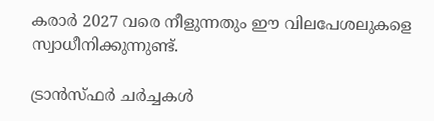കരാർ 2027 വരെ നീളുന്നതും ഈ വിലപേശലുകളെ സ്വാധീനിക്കുന്നുണ്ട്.

ട്രാൻസ്ഫർ ചർച്ചകൾ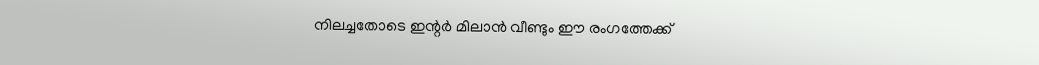നിലച്ചതോടെ ഇന്റർ മിലാൻ വീണ്ടും ഈ രംഗത്തേക്ക്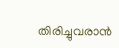തിരിച്ചുവരാൻ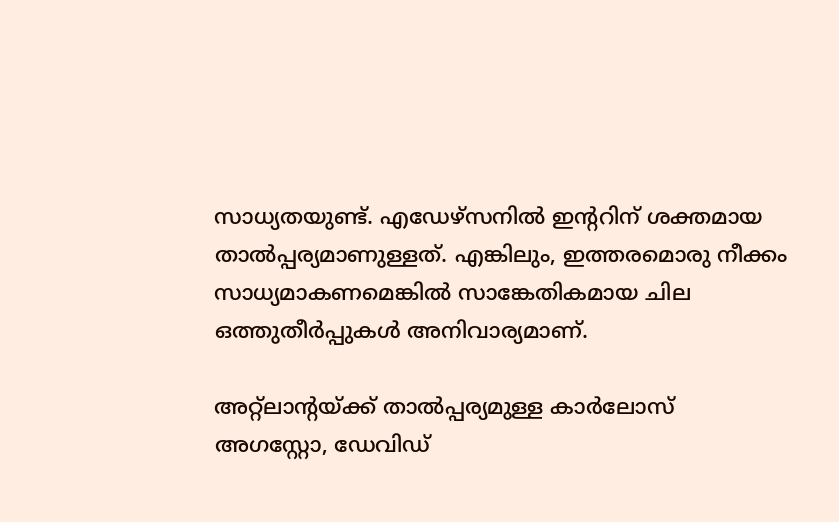സാധ്യതയുണ്ട്. എഡേഴ്സനിൽ ഇന്ററിന് ശക്തമായ താൽപ്പര്യമാണുള്ളത്. എങ്കിലും, ഇത്തരമൊരു നീക്കം സാധ്യമാകണമെങ്കിൽ സാങ്കേതികമായ ചില ഒത്തുതീർപ്പുകൾ അനിവാര്യമാണ്.

അറ്റ്ലാന്റയ്ക്ക് താൽപ്പര്യമുള്ള കാർലോസ് അഗസ്റ്റോ, ഡേവിഡ്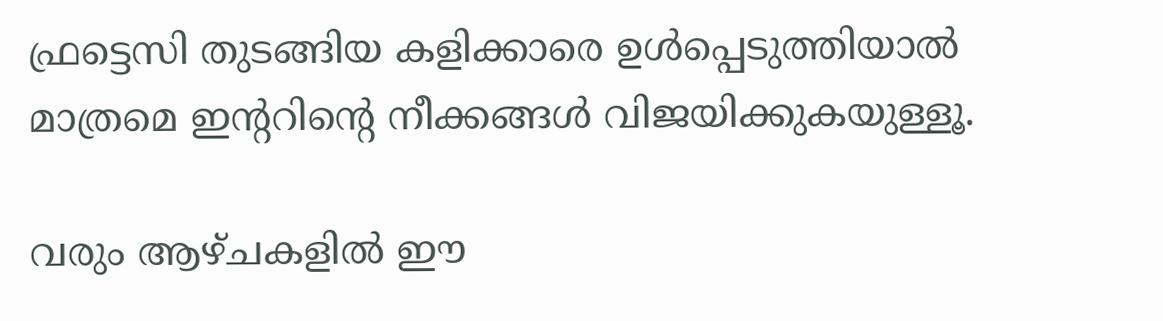ഫ്രട്ടെസി തുടങ്ങിയ കളിക്കാരെ ഉൾപ്പെടുത്തിയാൽ മാത്രമെ ഇന്ററിന്റെ നീക്കങ്ങൾ വിജയിക്കുകയുള്ളൂ.

വരും ആഴ്ചകളിൽ ഈ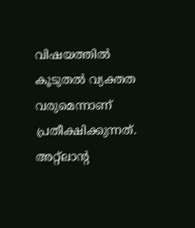വിഷയത്തിൽ കൂടുതൽ വ്യക്തത വരുമെന്നാണ് പ്രതീക്ഷിക്കുന്നത്. അറ്റ്ലാന്റ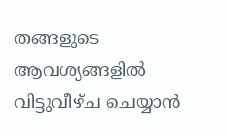തങ്ങളുടെ ആവശ്യങ്ങളിൽ വിട്ടുവീഴ്ച ചെയ്യാൻ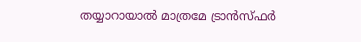തയ്യാറായാൽ മാത്രമേ ട്രാൻസ്ഫർ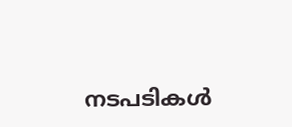നടപടികൾ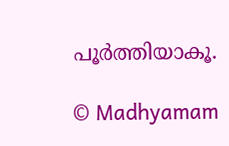പൂർത്തിയാകൂ.

© Madhyamam